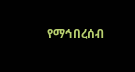የማኅበረሰብ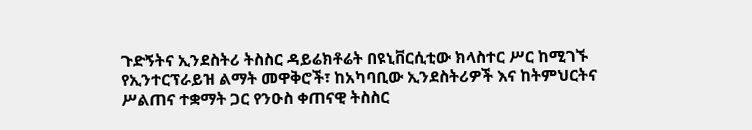ጉድኝትና ኢንደስትሪ ትስስር ዳይሬክቶሬት በዩኒቨርሲቲው ክላስተር ሥር ከሚገኙ የኢንተርፕራይዝ ልማት መዋቅሮች፣ ከአካባቢው ኢንደስትሪዎች እና ከትምህርትና ሥልጠና ተቋማት ጋር የንዑስ ቀጠናዊ ትስስር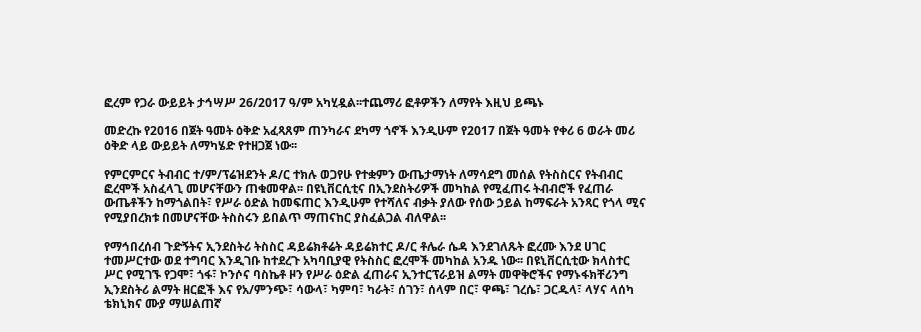ፎረም የጋራ ውይይት ታኅሣሥ 26/2017 ዓ/ም አካሂዷል፡፡ተጨማሪ ፎቶዎችን ለማየት እዚህ ይጫኑ

መድረኩ የ2016 በጀት ዓመት ዕቅድ አፈጻጸም ጠንካራና ደካማ ጎኖች እንዲሁም የ2017 በጀት ዓመት የቀሪ 6 ወራት መሪ ዕቅድ ላይ ውይይት ለማካሄድ የተዘጋጀ ነው፡፡

የምርምርና ትብብር ተ/ም/ፕሬዝደንት ዶ/ር ተክሉ ወጋየሁ የተቋምን ውጤታማነት ለማሳደግ መሰል የትስስርና የትብብር ፎረሞች አስፈላጊ መሆናቸውን ጠቁመዋል፡፡ በዩኒቨርሲቲና በኢንደስትሪዎች መካከል የሚፈጠሩ ትብብሮች የፈጠራ ውጤቶችን ከማጎልበት፣ የሥራ ዕድል ከመፍጠር እንዲሁም የተሻለና ብቃት ያለው የሰው ኃይል ከማፍራት አንጻር የጎላ ሚና የሚያበረክቱ በመሆናቸው ትስስሩን ይበልጥ ማጠናከር ያስፈልጋል ብለዋል፡፡

የማኅበረሰብ ጉድኝትና ኢንደስትሪ ትስስር ዳይሬክቶሬት ዳይሬክተር ዶ/ር ቶሌራ ሴዳ እንደገለጹት ፎረሙ እንደ ሀገር ተመሥርተው ወደ ተግባር እንዲገቡ ከተደረጉ አካባቢያዊ የትስስር ፎረሞች መካከል አንዱ ነው፡፡ በዩኒቨርሲቲው ክላስተር ሥር የሚገኙ የጋሞ፣ ጎፋ፣ ኮንሶና ባስኬቶ ዞን የሥራ ዕድል ፈጠራና ኢንተርፕራይዝ ልማት መዋቅሮችና የማኑፋክቸሪንግ ኢንደስትሪ ልማት ዘርፎች እና የአ/ምንጭ፣ ሳውላ፣ ካምባ፣ ካራት፣ ሰገን፣ ሰላም በር፣ ዋጫ፣ ገረሴ፣ ጋርዱላ፣ ላሃና ላሰካ ቴክኒክና ሙያ ማሠልጠኛ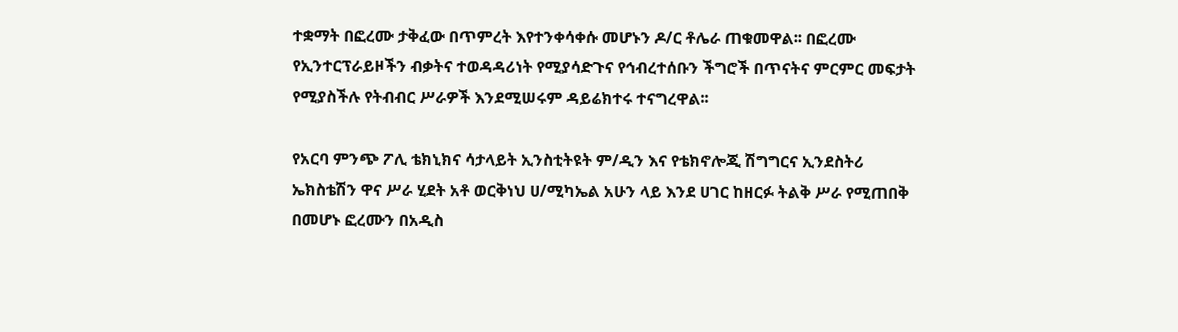ተቋማት በፎረሙ ታቅፈው በጥምረት እየተንቀሳቀሱ መሆኑን ዶ/ር ቶሌራ ጠቁመዋል፡፡ በፎረሙ የኢንተርፕራይዞችን ብቃትና ተወዳዳሪነት የሚያሳድጉና የኅብረተሰቡን ችግሮች በጥናትና ምርምር መፍታት የሚያስችሉ የትብብር ሥራዎች እንደሚሠሩም ዳይሬክተሩ ተናግረዋል፡፡

የአርባ ምንጭ ፖሊ ቴክኒክና ሳታላይት ኢንስቲትዩት ም/ዲን እና የቴክኖሎጂ ሽግግርና ኢንደስትሪ ኤክስቴሽን ዋና ሥራ ሂደት አቶ ወርቅነህ ሀ/ሚካኤል አሁን ላይ እንደ ሀገር ከዘርፉ ትልቅ ሥራ የሚጠበቅ በመሆኑ ፎረሙን በአዲስ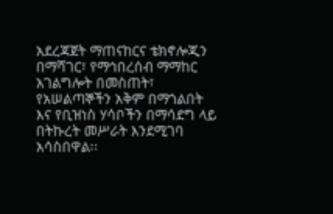አደረጃጀት ማጠናከርና ቴክኖሎጂን በማሻገር፣ የማኅበረሰብ ማማከር አገልግሎት በመስጠት፣ የአሠልጣኞችን አቅም በማጎልበት እና የቢዝነስ ሃሳቦችን በማሳደግ ላይ በትኩረት መሥራት እንደሚገባ አሳስበዋል፡፡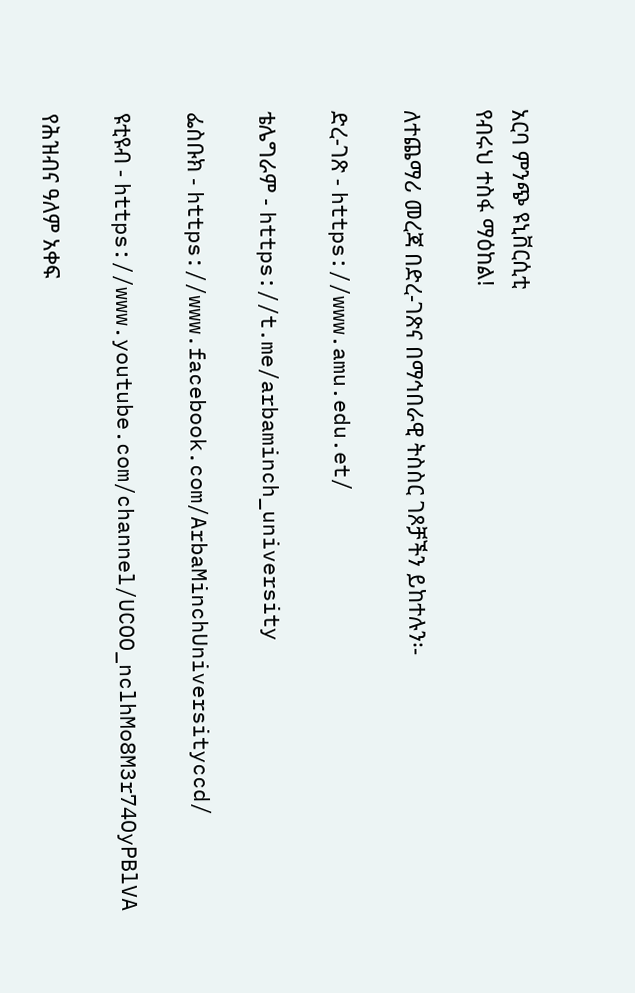አርባ ምንጭ ዩኒቨርሲቲ
የብሩህ ተስፋ ማዕከል!

ለተጨማሪ መረጃ በድረ-ገጽና በማኅበራዊ ትስስር ገጾቻችን ይከተሉን፡-

ድረ-ገጽ - https://www.amu.edu.et/

ቴሌግራም - https://t.me/arbaminch_university

ፌስቡክ - https://www.facebook.com/ArbaMinchUniversityccd/

ዩቲዩብ - https://www.youtube.com/channel/UCOO_nclhMo8M3r74OyPBlVA

የሕዝብና ዓለም አቀፍ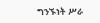ግንኙነት ሥራ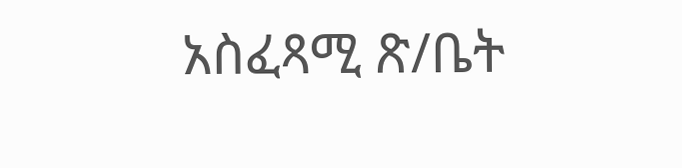አስፈጻሚ ጽ/ቤት